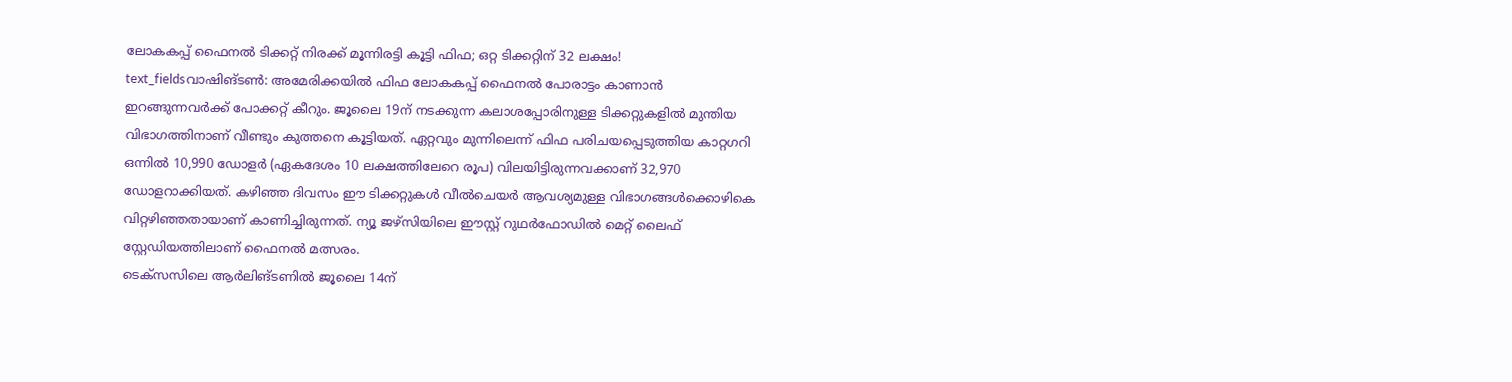ലോകകപ്പ് ഫൈനൽ ടിക്കറ്റ് നിരക്ക് മൂന്നിരട്ടി കൂട്ടി ഫിഫ; ഒറ്റ ടിക്കറ്റിന് 32 ലക്ഷം!
text_fieldsവാഷിങ്ടൺ: അമേരിക്കയിൽ ഫിഫ ലോകകപ്പ് ഫൈനൽ പോരാട്ടം കാണാൻ ഇറങ്ങുന്നവർക്ക് പോക്കറ്റ് കീറും. ജൂലൈ 19ന് നടക്കുന്ന കലാശപ്പോരിനുള്ള ടിക്കറ്റുകളിൽ മുന്തിയ വിഭാഗത്തിനാണ് വീണ്ടും കുത്തനെ കൂട്ടിയത്. ഏറ്റവും മുന്നിലെന്ന് ഫിഫ പരിചയപ്പെടുത്തിയ കാറ്റഗറി ഒന്നിൽ 10,990 ഡോളർ (ഏകദേശം 10 ലക്ഷത്തിലേറെ രൂപ) വിലയിട്ടിരുന്നവക്കാണ് 32,970 ഡോളറാക്കിയത്. കഴിഞ്ഞ ദിവസം ഈ ടിക്കറ്റുകൾ വീൽചെയർ ആവശ്യമുള്ള വിഭാഗങ്ങൾക്കൊഴികെ വിറ്റഴിഞ്ഞതായാണ് കാണിച്ചിരുന്നത്. ന്യൂ ജഴ്സിയിലെ ഈസ്റ്റ് റുഥർഫോഡിൽ മെറ്റ് ലൈഫ് സ്റ്റേഡിയത്തിലാണ് ഫൈനൽ മത്സരം.
ടെക്സസിലെ ആർലിങ്ടണിൽ ജൂലൈ 14ന്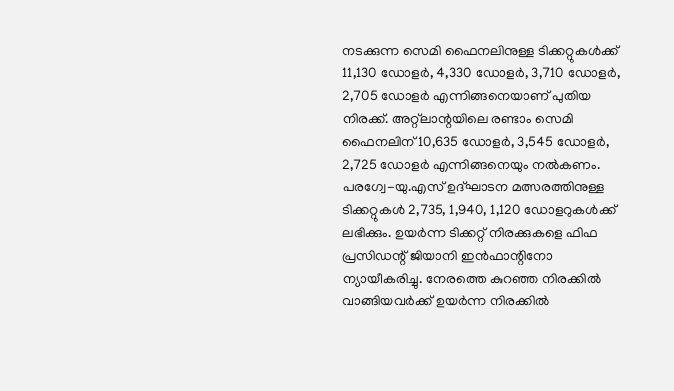നടക്കുന്ന സെമി ഫൈനലിനുള്ള ടിക്കറ്റുകൾക്ക് 11,130 ഡോളർ, 4,330 ഡോളർ, 3,710 ഡോളർ, 2,705 ഡോളർ എന്നിങ്ങനെയാണ് പുതിയ നിരക്ക്. അറ്റ്ലാന്റയിലെ രണ്ടാം സെമി ഫൈനലിന് 10,635 ഡോളർ, 3,545 ഡോളർ, 2,725 ഡോളർ എന്നിങ്ങനെയും നൽകണം. പരഗ്വേ-യു.എസ് ഉദ്ഘാടന മത്സരത്തിനുള്ള ടിക്കറ്റുകൾ 2,735, 1,940, 1,120 ഡോളറുകൾക്ക് ലഭിക്കും. ഉയർന്ന ടിക്കറ്റ് നിരക്കുകളെ ഫിഫ പ്രസിഡന്റ് ജിയാനി ഇൻഫാന്റിനോ ന്യായീകരിച്ചു. നേരത്തെ കുറഞ്ഞ നിരക്കിൽ വാങ്ങിയവർക്ക് ഉയർന്ന നിരക്കിൽ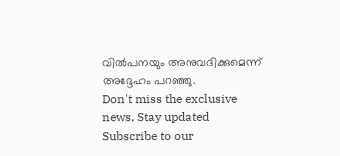വിൽപനയും അനുവദിക്കുമെന്ന് അദ്ദേഹം പറഞ്ഞു.
Don't miss the exclusive news, Stay updated
Subscribe to our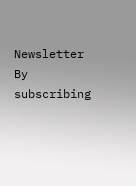Newsletter
By subscribing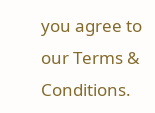you agree to our Terms & Conditions.